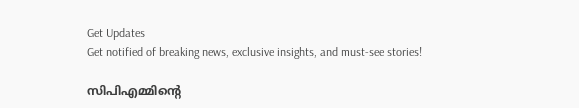Get Updates
Get notified of breaking news, exclusive insights, and must-see stories!

സിപിഎമ്മിന്റെ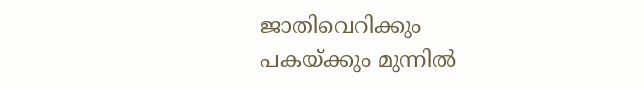ജാതിവെറിക്കും പകയ്ക്കും മുന്നിൽ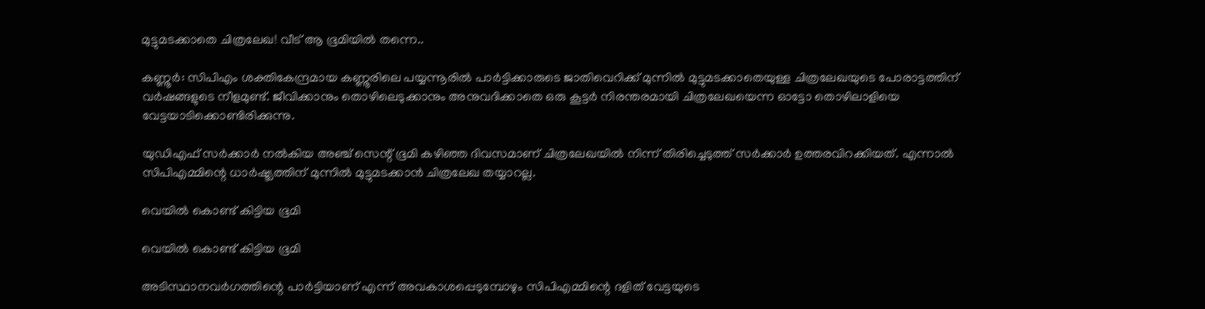മുട്ടുമടക്കാതെ ചിത്രലേഖ! വീട് ആ ഭൂമിയിൽ തന്നെ..

കണ്ണൂര്‍: സിപിഎം ശക്തികേന്ദ്രമായ കണ്ണൂരിലെ പയ്യന്നൂരില്‍ പാര്‍ട്ടിക്കാരുടെ ജാതിവെറിക്ക് മുന്നില്‍ മുട്ടുമടക്കാതെയുള്ള ചിത്രലേഖയുടെ പോരാട്ടത്തിന് വര്‍ഷങ്ങളുടെ നീളമുണ്ട്. ജീവിക്കാനും തൊഴിലെടുക്കാനും അനുവദിക്കാതെ ഒരു കൂട്ടര്‍ നിരന്തരമായി ചിത്രലേഖയെന്ന ഓട്ടോ തൊഴിലാളിയെ വേട്ടയാടിക്കൊണ്ടിരിക്കുന്നു.

യുഡിഎഫ് സര്‍ക്കാര്‍ നല്‍കിയ അഞ്ച് സെന്റ് ഭൂമി കഴിഞ്ഞ ദിവസമാണ് ചിത്രലേഖയില്‍ നിന്ന് തിരിച്ചെടുത്ത് സര്‍ക്കാര്‍ ഉത്തരവിറക്കിയത്. എന്നാല്‍ സിപിഎമ്മിന്റെ ധാര്‍ഷ്ട്യത്തിന് മുന്നില്‍ മുട്ടുമടക്കാന്‍ ചിത്രലേഖ തയ്യാറല്ല.

വെയിൽ കൊണ്ട് കിട്ടിയ ഭൂമി

വെയിൽ കൊണ്ട് കിട്ടിയ ഭൂമി

അടിസ്ഥാനവര്‍ഗത്തിന്റെ പാര്‍ട്ടിയാണ് എന്ന് അവകാശപ്പെടുമ്പോഴും സിപിഎമ്മിന്റെ ദളിത് വേട്ടയുടെ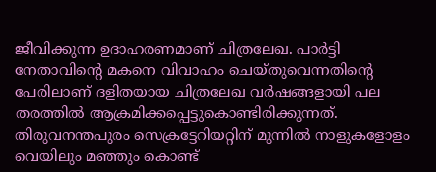ജീവിക്കുന്ന ഉദാഹരണമാണ് ചിത്രലേഖ. പാര്‍ട്ടി നേതാവിന്റെ മകനെ വിവാഹം ചെയ്തുവെന്നതിന്റെ പേരിലാണ് ദളിതയായ ചിത്രലേഖ വര്‍ഷങ്ങളായി പല തരത്തില്‍ ആക്രമിക്കപ്പെട്ടുകൊണ്ടിരിക്കുന്നത്. തിരുവനന്തപുരം സെക്രട്ടേറിയറ്റിന് മുന്നില്‍ നാളുകളോളം വെയിലും മഞ്ഞും കൊണ്ട്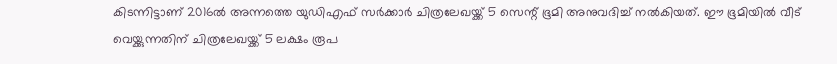കിടന്നിട്ടാണ് 2016ല്‍ അന്നത്തെ യുഡിഎഫ് സര്‍ക്കാര്‍ ചിത്രലേഖയ്ക്ക് 5 സെന്റ് ഭൂമി അനുവദിച്ച് നല്‍കിയത്. ഈ ഭൂമിയില്‍ വീട് വെയ്ക്കുന്നതിന് ചിത്രലേഖയ്ക്ക് 5 ലക്ഷം രൂപ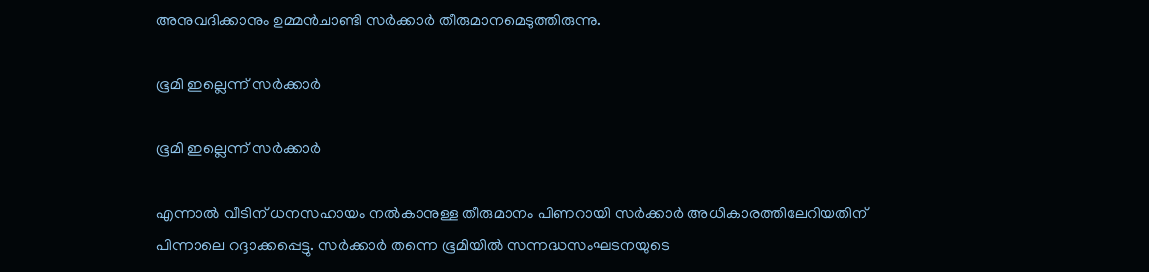അനുവദിക്കാനും ഉമ്മൻചാണ്ടി സര്‍ക്കാര്‍ തീരുമാനമെടുത്തിരുന്നു.

ഭൂമി ഇല്ലെന്ന് സർക്കാർ

ഭൂമി ഇല്ലെന്ന് സർക്കാർ

എന്നാല്‍ വീടിന് ധനസഹായം നല്‍കാനുള്ള തീരുമാനം പിണറായി സര്‍ക്കാര്‍ അധികാരത്തിലേറിയതിന് പിന്നാലെ റദ്ദാക്കപ്പെട്ടു. സര്‍ക്കാര്‍ തന്നെ ഭൂമിയില്‍ സന്നദ്ധസംഘടനയുടെ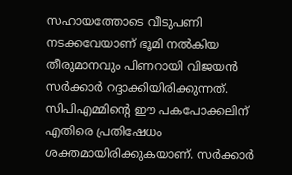സഹായത്തോടെ വീടുപണി നടക്കവേയാണ് ഭൂമി നല്‍കിയ തീരുമാനവും പിണറായി വിജയന്‍ സര്‍ക്കാര്‍ റദ്ദാക്കിയിരിക്കുന്നത്. സിപിഎമ്മിന്റെ ഈ പകപോക്കലിന് എതിരെ പ്രതിഷേധം ശക്തമായിരിക്കുകയാണ്. സര്‍ക്കാര്‍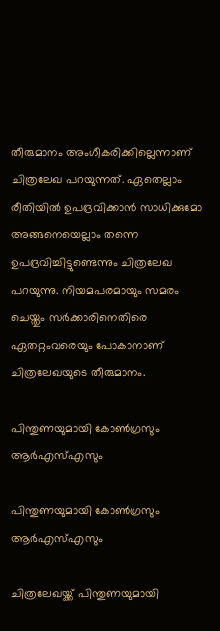തീരുമാനം അംഗീകരിക്കില്ലെന്നാണ് ചിത്രലേഖ പറയുന്നത്. ഏതെല്ലാം രീതിയില്‍ ഉപദ്രവിക്കാന്‍ സാധിക്കുമോ അങ്ങനെയെല്ലാം തന്നെ ഉപദ്രവിച്ചിട്ടുണ്ടെന്നും ചിത്രലേഖ പറയുന്നു. നിയമപരമായും സമരം ചെയ്തും സര്‍ക്കാരിനെതിരെ ഏതറ്റംവരെയും പോകാനാണ് ചിത്രലേഖയുടെ തീരുമാനം.

പിന്തുണയുമായി കോൺഗ്രസും ആർഎസ്എസും

പിന്തുണയുമായി കോൺഗ്രസും ആർഎസ്എസും

ചിത്രലേഖയ്ക്ക് പിന്തുണയുമായി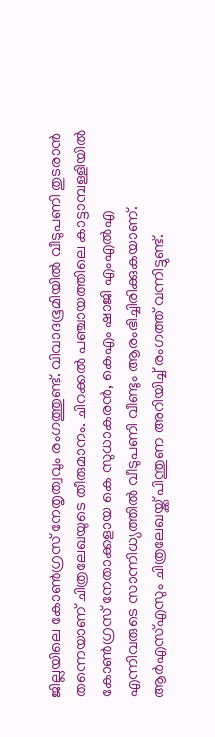ജില്ലയിലെ കോണ്‍ഗ്രസ് നേതൃത്വവും രംഗത്തുണ്ട്. വിവാദഭൂമിയില്‍ വീടുപണി തുടരാന്‍ തന്നെയാണ് ചിത്രലേഖയുടെ തീരുമാനം. ചിറക്കല്‍ പഞ്ചായത്തിലെ കാട്ടാമ്പള്ളിയില്‍ കോണ്‍ഗ്രസ് നേതാക്കളായ കെ സുധാകരന്‍, കെഎം ഷാജി എംഎല്‍എ എന്നിവരുടെ സാന്നിധ്യത്തില്‍ വീടുപണി വീണ്ടും ആരംഭിച്ചിരിക്കുകയാണ്. ആര്‍എസ്എസും ചിത്രലേഖയ്ക്ക് പിന്തുണ അറിയിച്ച് രംഗത്ത് വന്നിട്ടുണ്ട്.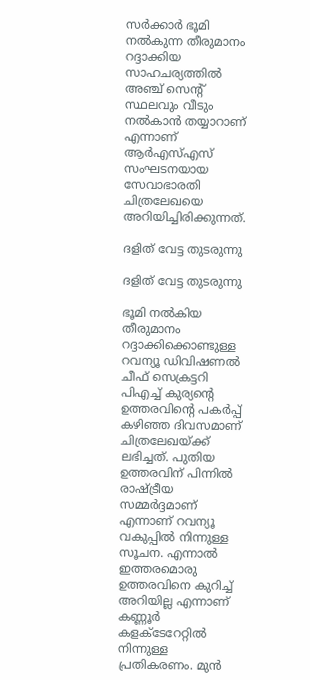സര്‍ക്കാര്‍ ഭൂമി നല്‍കുന്ന തീരുമാനം റദ്ദാക്കിയ സാഹചര്യത്തില്‍ അഞ്ച് സെന്റ് സ്ഥലവും വീടും നല്‍കാന്‍ തയ്യാറാണ് എന്നാണ് ആര്‍എസ്എസ് സംഘടനയായ സേവാഭാരതി ചിത്രലേഖയെ അറിയിച്ചിരിക്കുന്നത്.

ദളിത് വേട്ട തുടരുന്നു

ദളിത് വേട്ട തുടരുന്നു

ഭൂമി നല്‍കിയ തീരുമാനം റദ്ദാക്കിക്കൊണ്ടുള്ള റവന്യൂ ഡിവിഷണല്‍ ചീഫ് സെക്രട്ടറി പിഎച്ച് കുര്യന്റെ ഉത്തരവിന്റെ പകര്‍പ്പ് കഴിഞ്ഞ ദിവസമാണ് ചിത്രലേഖയ്ക്ക് ലഭിച്ചത്. പുതിയ ഉത്തരവിന് പിന്നില്‍ രാഷ്ട്രീയ സമ്മര്‍ദ്ദമാണ് എന്നാണ് റവന്യൂ വകുപ്പില്‍ നിന്നുള്ള സൂചന. എന്നാല്‍ ഇത്തരമൊരു ഉത്തരവിനെ കുറിച്ച് അറിയില്ല എന്നാണ് കണ്ണൂര്‍ കളക്ടേറേറ്റില്‍ നിന്നുള്ള പ്രതികരണം. മുന്‍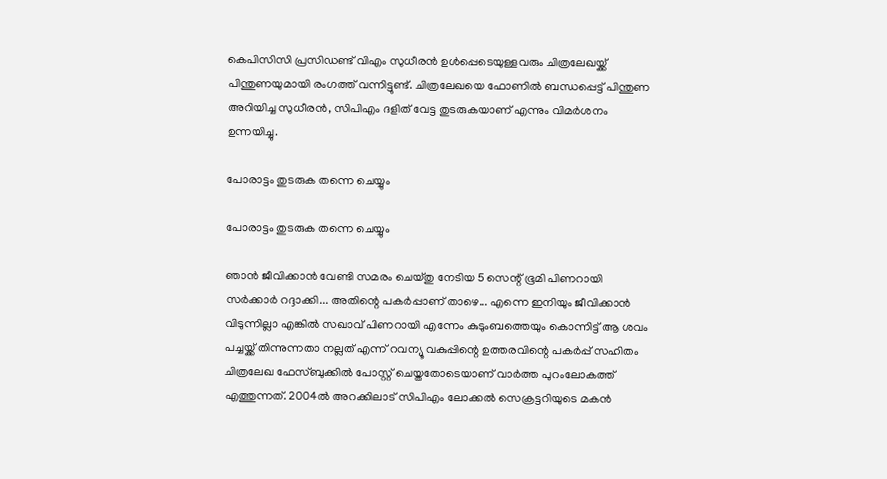കെപിസിസി പ്രസിഡണ്ട് വിഎം സുധീരന്‍ ഉള്‍പ്പെടെയുള്ളവരും ചിത്രലേഖയ്ക്ക് പിന്തുണയുമായി രംഗത്ത് വന്നിട്ടുണ്ട്. ചിത്രലേഖയെ ഫോണില്‍ ബന്ധപ്പെട്ട് പിന്തുണ അറിയിച്ച സുധീരന്‍, സിപിഎം ദളിത് വേട്ട തുടരുകയാണ് എന്നും വിമര്‍ശനം ഉന്നയിച്ചു.

പോരാട്ടം തുടരുക തന്നെ ചെയ്യും

പോരാട്ടം തുടരുക തന്നെ ചെയ്യും

ഞാൻ ജീവിക്കാൻ വേണ്ടി സമരം ചെയ്തു നേടിയ 5 സെന്റ് ഭൂമി പിണറായി സർക്കാർ റദ്ദാക്കി... അതിന്റെ പകർപ്പാണ് താഴെ... എന്നെ ഇനിയും ജീവിക്കാൻ വിടുന്നില്ലാ എങ്കിൽ സഖാവ് പിണറായി എന്നേം കുടുംബത്തെയും കൊന്നിട്ട് ആ ശവം പച്ചയ്ക്ക് തിന്നുന്നതാ നല്ലത് എന്ന് റവന്യൂ വകുപ്പിന്റെ ഉത്തരവിന്റെ പകർപ്പ് സഹിതം ചിത്രലേഖ ഫേസ്ബുക്കിൽ പോസ്റ്റ് ചെയ്തതോടെയാണ് വാർത്ത പുറംലോകത്ത് എത്തുന്നത്. 2004ൽ അറക്കിലാട് സിപിഎം ലോക്കല്‍ സെക്രട്ടറിയുടെ മകന്‍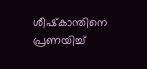ശീഷ്‌കാന്തിനെ പ്രണയിച്ച്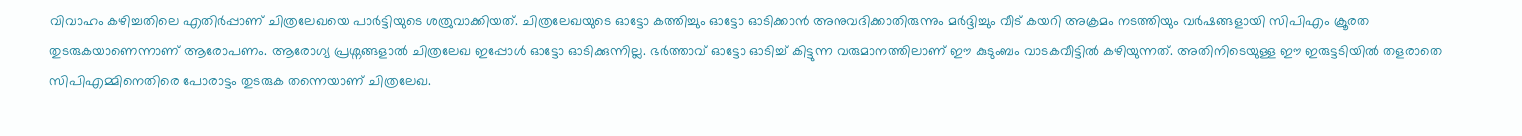വിവാഹം കഴിച്ചതിലെ എതിർപ്പാണ് ചിത്രലേഖയെ പാർട്ടിയുടെ ശത്രുവാക്കിയത്. ചിത്രലേഖയുടെ ഓട്ടോ കത്തിച്ചും ഓട്ടോ ഓടിക്കാൻ അനുവദിക്കാതിരുന്നും മർദ്ദിച്ചും വീട് കയറി അക്രമം നടത്തിയും വർഷങ്ങളായി സിപിഎം ക്രൂരത തുടരുകയാണെന്നാണ് ആരോപണം. ആരോഗ്യ പ്രശ്നങ്ങളാൽ ചിത്രലേഖ ഇപ്പോള്‍ ഓട്ടോ ഓടിക്കുന്നില്ല. ഭര്‍ത്താവ് ഓട്ടോ ഓടിച്ച് കിട്ടുന്ന വരുമാനത്തിലാണ് ഈ കുടുംബം വാടകവീട്ടില്‍ കഴിയുന്നത്. അതിനിടെയുള്ള ഈ ഇരുട്ടടിയിൽ തളരാതെ സിപിഎമ്മിനെതിരെ പോരാട്ടം തുടരുക തന്നെയാണ് ചിത്രലേഖ.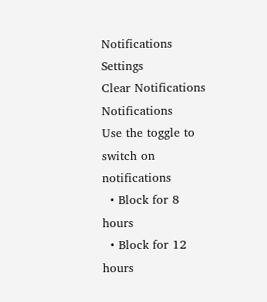Notifications
Settings
Clear Notifications
Notifications
Use the toggle to switch on notifications
  • Block for 8 hours
  • Block for 12 hours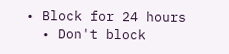• Block for 24 hours
  • Don't block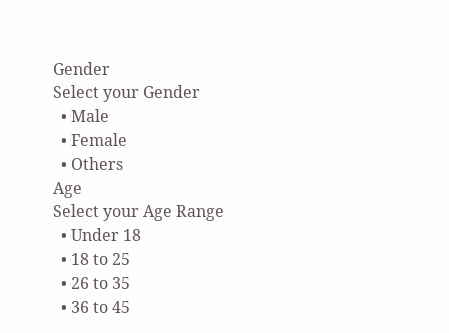Gender
Select your Gender
  • Male
  • Female
  • Others
Age
Select your Age Range
  • Under 18
  • 18 to 25
  • 26 to 35
  • 36 to 45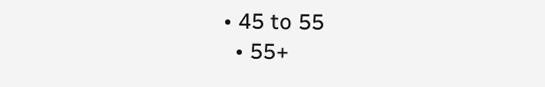• 45 to 55
  • 55+